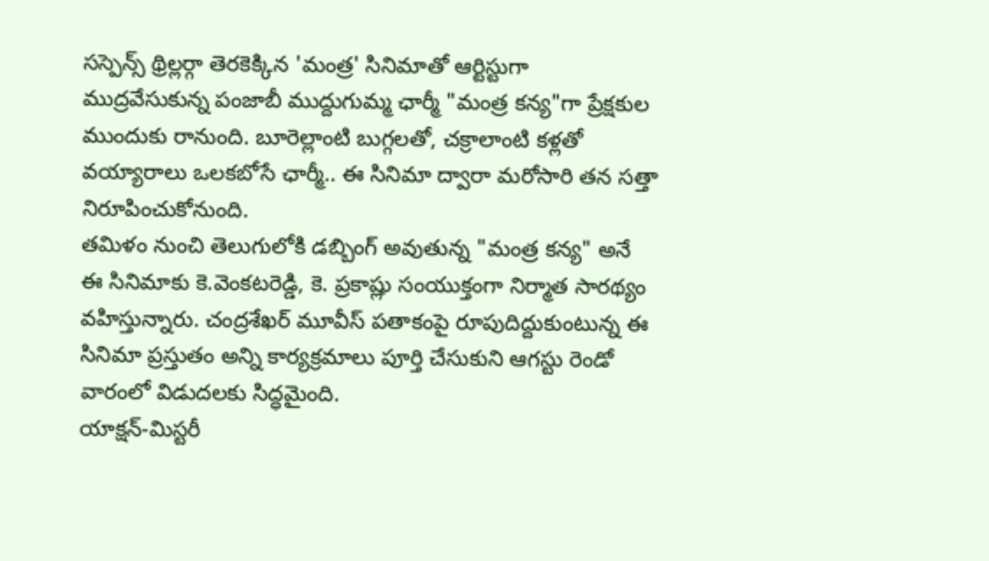సస్పెన్స్ థ్రిల్లర్గా తెరకెక్కిన 'మంత్ర' సినిమాతో ఆర్టిస్టుగా ముద్రవేసుకున్న పంజాబీ ముద్దుగుమ్మ ఛార్మీ "మంత్ర కన్య"గా ప్రేక్షకుల ముందుకు రానుంది. బూరెల్లాంటి బుగ్గలతో, చక్రాలాంటి కళ్లతో వయ్యారాలు ఒలకబోసే ఛార్మీ.. ఈ సినిమా ద్వారా మరోసారి తన సత్తా నిరూపించుకోనుంది.
తమిళం నుంచి తెలుగులోకి డబ్బింగ్ అవుతున్న "మంత్ర కన్య" అనే ఈ సినిమాకు కె.వెంకటరెడ్డి, కె. ప్రకాష్లు సంయుక్తంగా నిర్మాత సారథ్యం వహిస్తున్నారు. చంద్రశేఖర్ మూవీస్ పతాకంపై రూపుదిద్దుకుంటున్న ఈ సినిమా ప్రస్తుతం అన్ని కార్యక్రమాలు పూర్తి చేసుకుని ఆగస్టు రెండో వారంలో విడుదలకు సిద్ధమైంది.
యాక్షన్-మిస్టరీ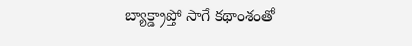బ్యాక్డ్రాప్తో సాగే కథాంశంతో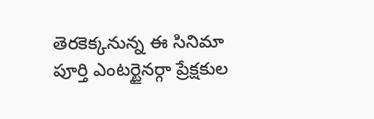తెరకెక్కనున్న ఈ సినిమా పూర్తి ఎంటర్టైనర్గా ప్రేక్షకుల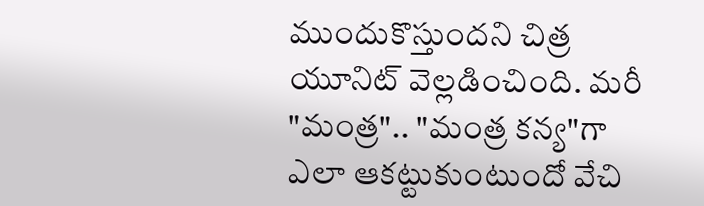ముందుకొస్తుందని చిత్ర యూనిట్ వెల్లడించింది. మరీ "మంత్ర".. "మంత్ర కన్య"గా ఎలా ఆకట్టుకుంటుందో వేచి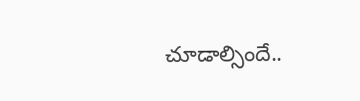చూడాల్సిందే..